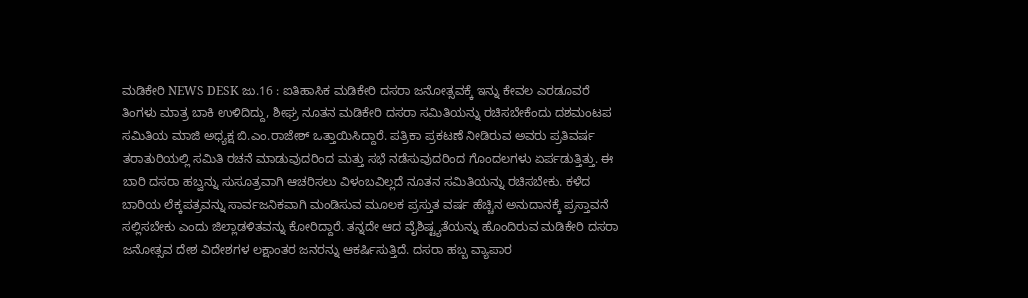ಮಡಿಕೇರಿ NEWS DESK ಜು.16 : ಐತಿಹಾಸಿಕ ಮಡಿಕೇರಿ ದಸರಾ ಜನೋತ್ಸವಕ್ಕೆ ಇನ್ನು ಕೇವಲ ಎರಡೂವರೆ ತಿಂಗಳು ಮಾತ್ರ ಬಾಕಿ ಉಳಿದಿದ್ದು, ಶೀಘ್ರ ನೂತನ ಮಡಿಕೇರಿ ದಸರಾ ಸಮಿತಿಯನ್ನು ರಚಿಸಬೇಕೆಂದು ದಶಮಂಟಪ ಸಮಿತಿಯ ಮಾಜಿ ಅಧ್ಯಕ್ಷ ಬಿ.ಎಂ.ರಾಜೇಶ್ ಒತ್ತಾಯಿಸಿದ್ದಾರೆ. ಪತ್ರಿಕಾ ಪ್ರಕಟಣೆ ನೀಡಿರುವ ಅವರು ಪ್ರತಿವರ್ಷ ತರಾತುರಿಯಲ್ಲಿ ಸಮಿತಿ ರಚನೆ ಮಾಡುವುದರಿಂದ ಮತ್ತು ಸಭೆ ನಡೆಸುವುದರಿಂದ ಗೊಂದಲಗಳು ಏರ್ಪಡುತ್ತಿತ್ತು. ಈ ಬಾರಿ ದಸರಾ ಹಬ್ವನ್ನು ಸುಸೂತ್ರವಾಗಿ ಆಚರಿಸಲು ವಿಳಂಬವಿಲ್ಲದೆ ನೂತನ ಸಮಿತಿಯನ್ನು ರಚಿಸಬೇಕು. ಕಳೆದ ಬಾರಿಯ ಲೆಕ್ಕಪತ್ರವನ್ನು ಸಾರ್ವಜನಿಕವಾಗಿ ಮಂಡಿಸುವ ಮೂಲಕ ಪ್ರಸ್ತುತ ವರ್ಷ ಹೆಚ್ಚಿನ ಅನುದಾನಕ್ಕೆ ಪ್ರಸ್ತಾವನೆ ಸಲ್ಲಿಸಬೇಕು ಎಂದು ಜಿಲ್ಲಾಡಳಿತವನ್ನು ಕೋರಿದ್ದಾರೆ. ತನ್ನದೇ ಆದ ವೈಶಿಷ್ಟ್ಯತೆಯನ್ನು ಹೊಂದಿರುವ ಮಡಿಕೇರಿ ದಸರಾ ಜನೋತ್ಸವ ದೇಶ ವಿದೇಶಗಳ ಲಕ್ಷಾಂತರ ಜನರನ್ನು ಆಕರ್ಷಿಸುತ್ತಿದೆ. ದಸರಾ ಹಬ್ಬ ವ್ಯಾಪಾರ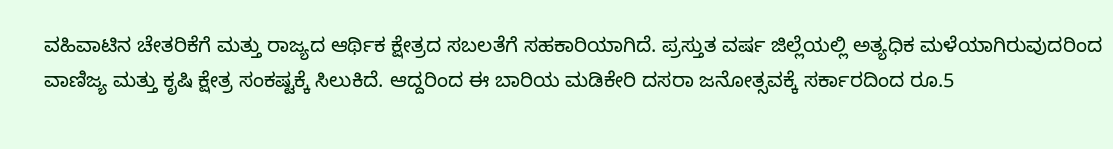ವಹಿವಾಟಿನ ಚೇತರಿಕೆಗೆ ಮತ್ತು ರಾಜ್ಯದ ಆರ್ಥಿಕ ಕ್ಷೇತ್ರದ ಸಬಲತೆಗೆ ಸಹಕಾರಿಯಾಗಿದೆ. ಪ್ರಸ್ತುತ ವರ್ಷ ಜಿಲ್ಲೆಯಲ್ಲಿ ಅತ್ಯಧಿಕ ಮಳೆಯಾಗಿರುವುದರಿಂದ ವಾಣಿಜ್ಯ ಮತ್ತು ಕೃಷಿ ಕ್ಷೇತ್ರ ಸಂಕಷ್ಟಕ್ಕೆ ಸಿಲುಕಿದೆ. ಆದ್ದರಿಂದ ಈ ಬಾರಿಯ ಮಡಿಕೇರಿ ದಸರಾ ಜನೋತ್ಸವಕ್ಕೆ ಸರ್ಕಾರದಿಂದ ರೂ.5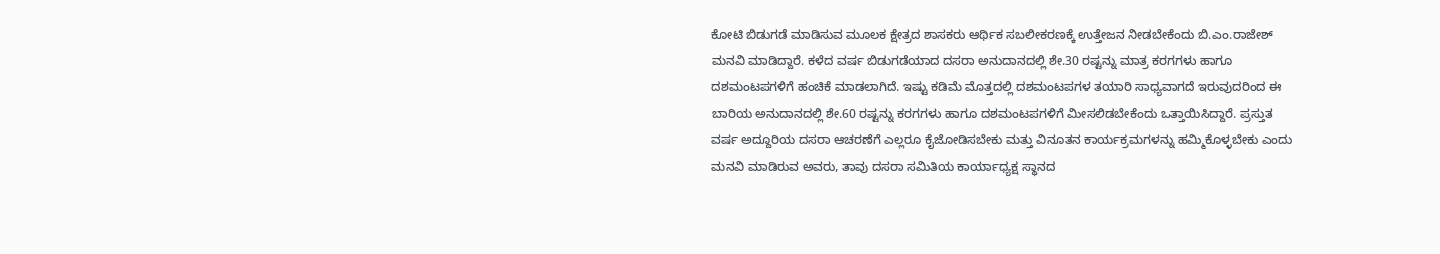ಕೋಟಿ ಬಿಡುಗಡೆ ಮಾಡಿಸುವ ಮೂಲಕ ಕ್ಷೇತ್ರದ ಶಾಸಕರು ಆರ್ಥಿಕ ಸಬಲೀಕರಣಕ್ಕೆ ಉತ್ತೇಜನ ನೀಡಬೇಕೆಂದು ಬಿ.ಎಂ.ರಾಜೇಶ್ ಮನವಿ ಮಾಡಿದ್ದಾರೆ. ಕಳೆದ ವರ್ಷ ಬಿಡುಗಡೆಯಾದ ದಸರಾ ಅನುದಾನದಲ್ಲಿ ಶೇ.30 ರಷ್ಟನ್ನು ಮಾತ್ರ ಕರಗಗಳು ಹಾಗೂ ದಶಮಂಟಪಗಳಿಗೆ ಹಂಚಿಕೆ ಮಾಡಲಾಗಿದೆ. ಇಷ್ಟು ಕಡಿಮೆ ಮೊತ್ತದಲ್ಲಿ ದಶಮಂಟಪಗಳ ತಯಾರಿ ಸಾಧ್ಯವಾಗದೆ ಇರುವುದರಿಂದ ಈ ಬಾರಿಯ ಅನುದಾನದಲ್ಲಿ ಶೇ.60 ರಷ್ಟನ್ನು ಕರಗಗಳು ಹಾಗೂ ದಶಮಂಟಪಗಳಿಗೆ ಮೀಸಲಿಡಬೇಕೆಂದು ಒತ್ತಾಯಿಸಿದ್ದಾರೆ. ಪ್ರಸ್ತುತ ವರ್ಷ ಅದ್ದೂರಿಯ ದಸರಾ ಆಚರಣೆಗೆ ಎಲ್ಲರೂ ಕೈಜೋಡಿಸಬೇಕು ಮತ್ತು ವಿನೂತನ ಕಾರ್ಯಕ್ರಮಗಳನ್ನು ಹಮ್ಮಿಕೊಳ್ಳಬೇಕು ಎಂದು ಮನವಿ ಮಾಡಿರುವ ಅವರು, ತಾವು ದಸರಾ ಸಮಿತಿಯ ಕಾರ್ಯಾಧ್ಯಕ್ಷ ಸ್ಥಾನದ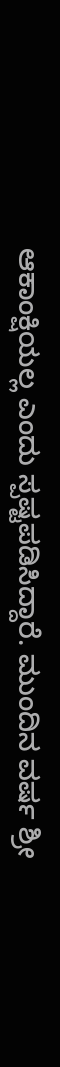ಆಕಾಂಕ್ಷಿಯಲ್ಲ ಎಂದು ಸ್ಪಷ್ಟಪಡಿಸಿದ್ದಾರೆ. ಮುಂದಿನ ವರ್ಷ ಶ್ರೀ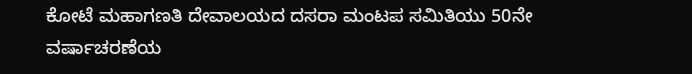ಕೋಟೆ ಮಹಾಗಣತಿ ದೇವಾಲಯದ ದಸರಾ ಮಂಟಪ ಸಮಿತಿಯು 50ನೇ ವರ್ಷಾಚರಣೆಯ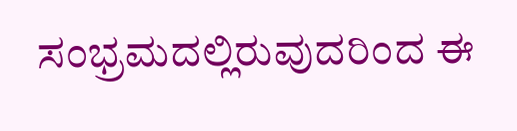ಸಂಭ್ರಮದಲ್ಲಿರುವುದರಿಂದ ಈ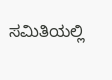ಸಮಿತಿಯಲ್ಲಿ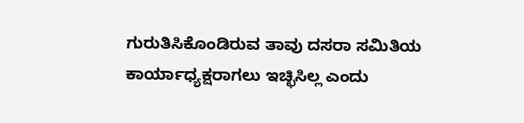ಗುರುತಿಸಿಕೊಂಡಿರುವ ತಾವು ದಸರಾ ಸಮಿತಿಯ ಕಾರ್ಯಾಧ್ಯಕ್ಷರಾಗಲು ಇಚ್ಛಿಸಿಲ್ಲ ಎಂದು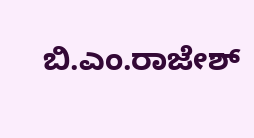ಬಿ.ಎಂ.ರಾಜೇಶ್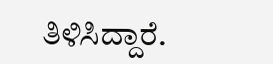ತಿಳಿಸಿದ್ದಾರೆ.